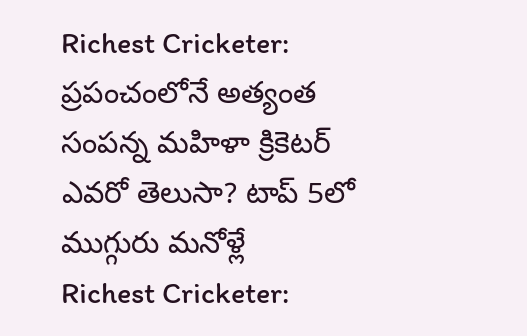Richest Cricketer: ప్రపంచంలోనే అత్యంత సంపన్న మహిళా క్రికెటర్ ఎవరో తెలుసా? టాప్ 5లో ముగ్గురు మనోళ్లే
Richest Cricketer: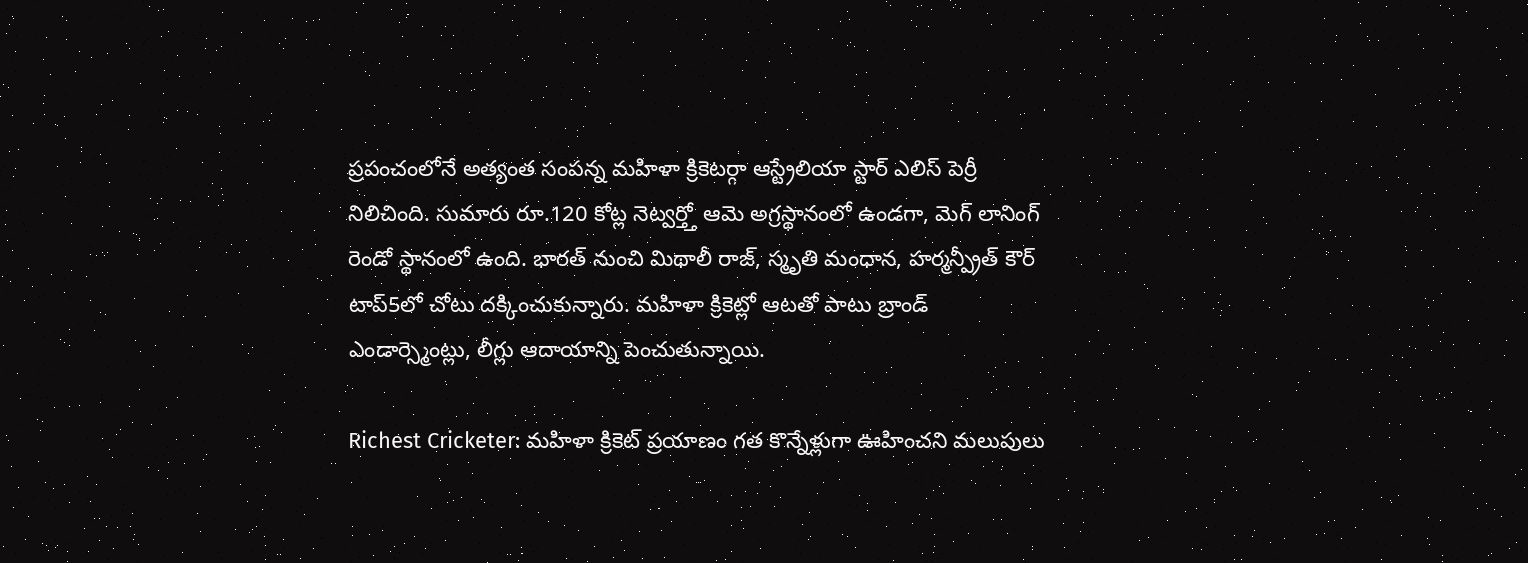ప్రపంచంలోనే అత్యంత సంపన్న మహిళా క్రికెటర్గా ఆస్ట్రేలియా స్టార్ ఎలిస్ పెర్రీ నిలిచింది. సుమారు రూ.120 కోట్ల నెట్వర్త్తో ఆమె అగ్రస్థానంలో ఉండగా, మెగ్ లానింగ్ రెండో స్థానంలో ఉంది. భారత్ నుంచి మిథాలీ రాజ్, స్మృతి మంధాన, హర్మన్ప్రీత్ కౌర్ టాప్5లో చోటు దక్కించుకున్నారు. మహిళా క్రికెట్లో ఆటతో పాటు బ్రాండ్ ఎండార్స్మెంట్లు, లీగ్లు ఆదాయాన్ని పెంచుతున్నాయి.

Richest Cricketer: మహిళా క్రికెట్ ప్రయాణం గత కొన్నేళ్లుగా ఊహించని మలుపులు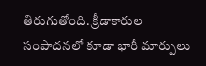తిరుగుతోంది. క్రీడాకారుల సంపాదనలో కూడా భారీ మార్పులు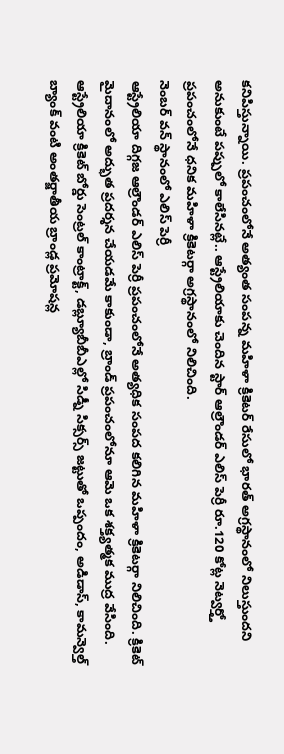కనిపిస్తున్నాయి. ప్రపంచంలోనే అత్యంత సంపన్న మహిళా క్రికెటర్ రేసులో భారత్ అగ్రస్థానంలో నిలుస్తుందని అనుకుంటే పప్పులో కాలేసినట్లే.. ఆస్ట్రేలియాకు చెందిన స్టార్ ఆల్రౌండర్ ఎలిస్ పెర్రీ రూ.120 కోట్ల నెట్వర్త్తో ప్రపంచంలోనే ధనిక మహిళా క్రికెటర్గా అగ్రస్థానంలో నిలిచింది.
నెంబర్ వన్ స్థానంలో ఎలిస్ పెర్రీ
ఆస్ట్రేలియా దిగ్గజ ఆల్రౌండర్ ఎలిస్ పెర్రీ ప్రపంచంలోనే అత్యధిక సంపద కలిగిన మహిళా క్రికెటర్గా నిలిచింది. క్రికెట్ మైదానంలో అద్భుత ప్రదర్శన చేయడమే కాకుండా, బ్రాండ్ ప్రపంచంలోనూ ఆమె ఒక శక్త్యత్మక ముద్ర వేసింది. ఆస్ట్రేలియా క్రికెట్ బోర్డు సెంట్రల్ కాంట్రాక్ట్, డబ్ల్యూబీబీఎల్లో సిడ్నీ సిక్సర్స్ జట్టుతో ఒప్పందం, అడిడాస్, కామన్వెల్త్ బ్యాంక్ వంటి అంతర్జాతీయ బ్రాండ్ల ప్రమోషన్ల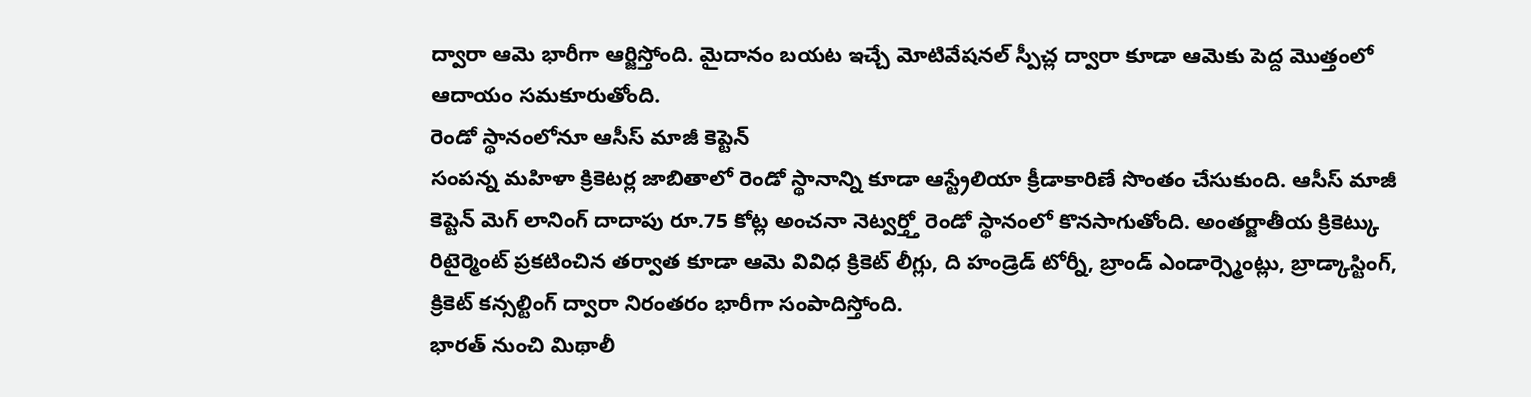ద్వారా ఆమె భారీగా ఆర్జిస్తోంది. మైదానం బయట ఇచ్చే మోటివేషనల్ స్పీచ్ల ద్వారా కూడా ఆమెకు పెద్ద మొత్తంలో ఆదాయం సమకూరుతోంది.
రెండో స్థానంలోనూ ఆసీస్ మాజీ కెప్టెన్
సంపన్న మహిళా క్రికెటర్ల జాబితాలో రెండో స్థానాన్ని కూడా ఆస్ట్రేలియా క్రీడాకారిణే సొంతం చేసుకుంది. ఆసీస్ మాజీ కెప్టెన్ మెగ్ లానింగ్ దాదాపు రూ.75 కోట్ల అంచనా నెట్వర్త్తో రెండో స్థానంలో కొనసాగుతోంది. అంతర్జాతీయ క్రికెట్కు రిటైర్మెంట్ ప్రకటించిన తర్వాత కూడా ఆమె వివిధ క్రికెట్ లీగ్లు, ది హండ్రెడ్ టోర్నీ, బ్రాండ్ ఎండార్స్మెంట్లు, బ్రాడ్కాస్టింగ్, క్రికెట్ కన్సల్టింగ్ ద్వారా నిరంతరం భారీగా సంపాదిస్తోంది.
భారత్ నుంచి మిథాలీ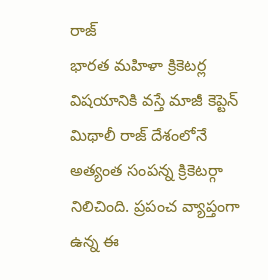రాజ్
భారత మహిళా క్రికెటర్ల విషయానికి వస్తే మాజీ కెప్టెన్ మిథాలీ రాజ్ దేశంలోనే అత్యంత సంపన్న క్రికెటర్గా నిలిచింది. ప్రపంచ వ్యాప్తంగా ఉన్న ఈ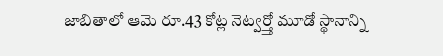జాబితాలో ఆమె రూ.43 కోట్ల నెట్వర్త్తో మూడో స్థానాన్ని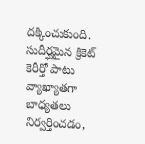దక్కించుకుంది. సుదీర్ఘమైన క్రికెట్ కెరీర్తో పాటు వ్యాఖ్యాతగా బాధ్యతలు నిర్వర్తించడం,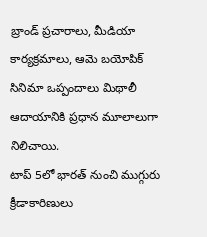బ్రాండ్ ప్రచారాలు, మీడియా కార్యక్రమాలు, ఆమె బయోపిక్ సినిమా ఒప్పందాలు మిథాలీ ఆదాయానికి ప్రధాన మూలాలుగా నిలిచాయి.
టాప్ 5లో భారత్ నుంచి ముగ్గురు క్రీడాకారిణులు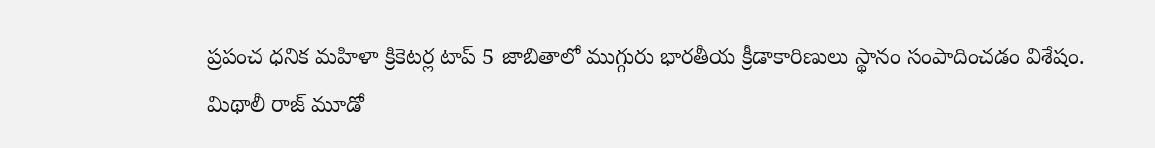ప్రపంచ ధనిక మహిళా క్రికెటర్ల టాప్ 5 జాబితాలో ముగ్గురు భారతీయ క్రీడాకారిణులు స్థానం సంపాదించడం విశేషం. మిథాలీ రాజ్ మూడో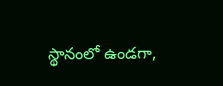స్థానంలో ఉండగా,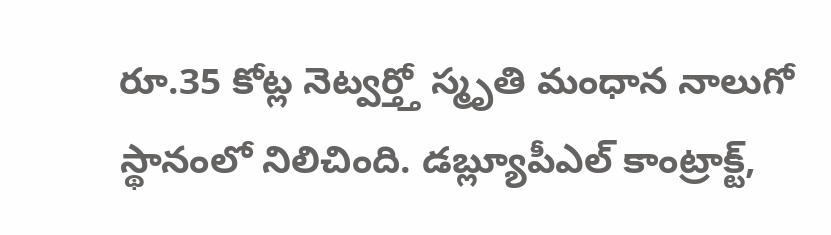రూ.35 కోట్ల నెట్వర్త్తో స్మృతి మంధాన నాలుగో స్థానంలో నిలిచింది. డబ్ల్యూపీఎల్ కాంట్రాక్ట్,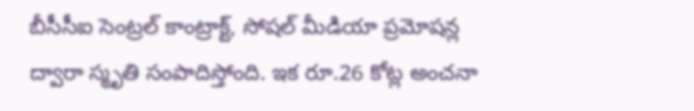బీసీసీఐ సెంట్రల్ కాంట్రాక్ట్, సోషల్ మీడియా ప్రమోషన్ల ద్వారా స్మృతి సంపాదిస్తోంది. ఇక రూ.26 కోట్ల అంచనా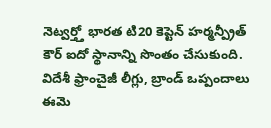నెట్వర్త్తో భారత టి20 కెప్టెన్ హర్మన్ప్రీత్ కౌర్ ఐదో స్థానాన్ని సొంతం చేసుకుంది. విదేశీ ఫ్రాంచైజీ లీగ్లు, బ్రాండ్ ఒప్పందాలు ఈమె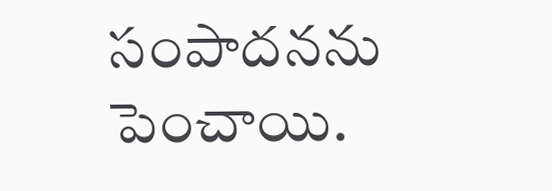సంపాదనను పెంచాయి.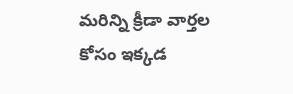మరిన్ని క్రీడా వార్తల కోసం ఇక్కడ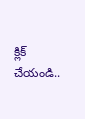క్లిక్ చేయండి..